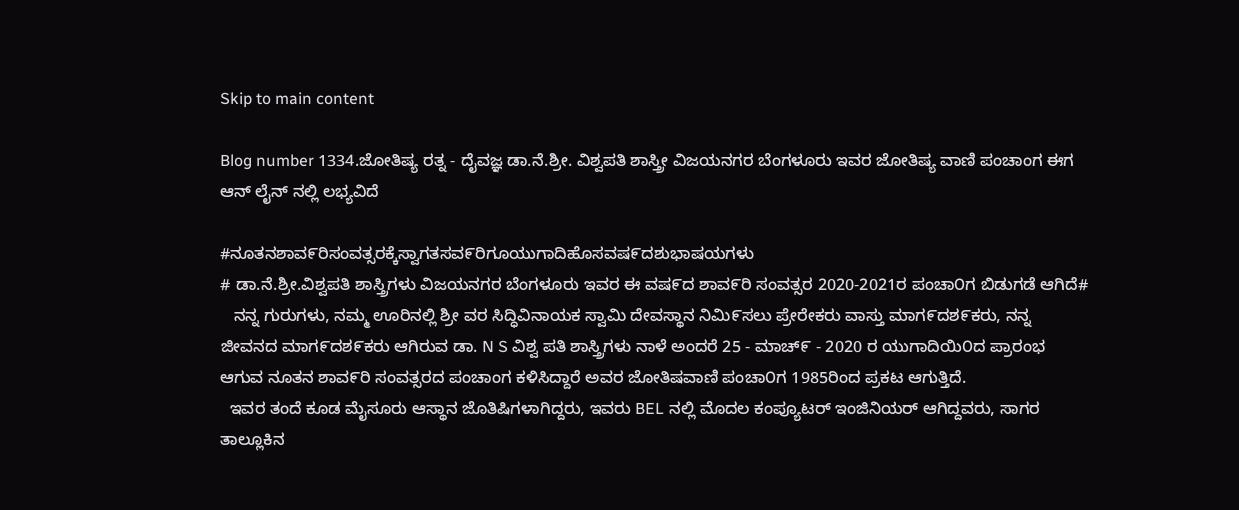Skip to main content

Blog number 1334.ಜೋತಿಷ್ಯ ರತ್ನ - ದೈವಜ್ಞ ಡಾ.ನೆ.ಶ್ರೀ. ವಿಶ್ವಪತಿ ಶಾಸ್ತ್ರೀ ವಿಜಯನಗರ ಬೆಂಗಳೂರು ಇವರ ಜೋತಿಷ್ಯ ವಾಣಿ ಪಂಚಾಂಗ ಈಗ ಆನ್ ಲೈನ್ ನಲ್ಲಿ ಲಭ್ಯವಿದೆ

#ನೂತನಶಾವ೯ರಿಸಂವತ್ಸರಕ್ಕೆಸ್ವಾಗತಸವ೯ರಿಗೂಯುಗಾದಿಹೊಸವಷ೯ದಶುಭಾಷಯಗಳು
# ಡಾ.ನೆ.ಶ್ರೀ.ವಿಶ್ವಪತಿ ಶಾಸ್ತ್ರಿಗಳು ವಿಜಯನಗರ ಬೆಂಗಳೂರು ಇವರ ಈ ವಷ೯ದ ಶಾವ೯ರಿ ಸಂವತ್ಸರ 2020-2021ರ ಪಂಚಾ೦ಗ ಬಿಡುಗಡೆ ಆಗಿದೆ#
   ನನ್ನ ಗುರುಗಳು, ನಮ್ಮ ಊರಿನಲ್ಲಿ ಶ್ರೀ ವರ ಸಿದ್ಧಿವಿನಾಯಕ ಸ್ವಾಮಿ ದೇವಸ್ಥಾನ ನಿಮಿ೯ಸಲು ಪ್ರೇರೇಕರು ವಾಸ್ತು ಮಾಗ೯ದಶ೯ಕರು, ನನ್ನ ಜೀವನದ ಮಾಗ೯ದಶ೯ಕರು ಆಗಿರುವ ಡಾ. N S ವಿಶ್ವ ಪತಿ ಶಾಸ್ತ್ರಿಗಳು ನಾಳೆ ಅಂದರೆ 25 - ಮಾಚ್೯ - 2020 ರ ಯುಗಾದಿಯಿ೦ದ ಪ್ರಾರಂಭ ಆಗುವ ನೂತನ ಶಾವ೯ರಿ ಸಂವತ್ಸರದ ಪಂಚಾಂಗ ಕಳಿಸಿದ್ದಾರೆ ಅವರ ಜೋತಿಷವಾಣಿ ಪಂಚಾ೦ಗ 1985ರಿಂದ ಪ್ರಕಟ ಆಗುತ್ತಿದೆ.
  ಇವರ ತಂದೆ ಕೂಡ ಮೈಸೂರು ಆಸ್ಥಾನ ಜೊತಿಷಿಗಳಾಗಿದ್ದರು, ಇವರು BEL ನಲ್ಲಿ ಮೊದಲ ಕಂಪ್ಯೂಟರ್ ಇಂಜಿನಿಯರ್ ಆಗಿದ್ದವರು, ಸಾಗರ ತಾಲ್ಲೂಕಿನ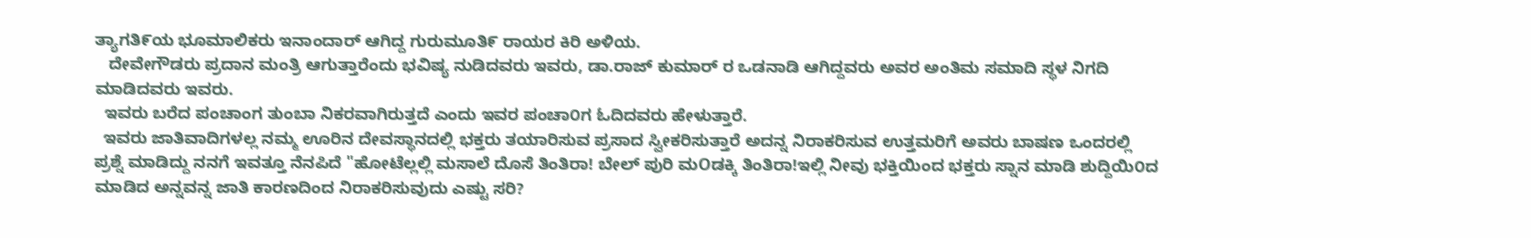ತ್ಯಾಗತಿ೯ಯ ಭೂಮಾಲಿಕರು ಇನಾಂದಾರ್ ಆಗಿದ್ದ ಗುರುಮೂತಿ೯ ರಾಯರ ಕಿರಿ ಅಳಿಯ.
   ದೇವೇಗೌಡರು ಪ್ರದಾನ ಮಂತ್ರಿ ಆಗುತ್ತಾರೆಂದು ಭವಿಷ್ಯ ನುಡಿದವರು ಇವರು, ಡಾ.ರಾಜ್ ಕುಮಾರ್ ರ ಒಡನಾಡಿ ಆಗಿದ್ದವರು ಅವರ ಅಂತಿಮ ಸಮಾದಿ ಸ್ಥಳ ನಿಗದಿ ಮಾಡಿದವರು ಇವರು.
  ಇವರು ಬರೆದ ಪಂಚಾಂಗ ತುಂಬಾ ನಿಕರವಾಗಿರುತ್ತದೆ ಎಂದು ಇವರ ಪಂಚಾ೦ಗ ಓದಿದವರು ಹೇಳುತ್ತಾರೆ.
  ಇವರು ಜಾತಿವಾದಿಗಳಲ್ಲ ನಮ್ಮ ಊರಿನ ದೇವಸ್ಥಾನದಲ್ಲಿ ಭಕ್ತರು ತಯಾರಿಸುವ ಪ್ರಸಾದ ಸ್ವೀಕರಿಸುತ್ತಾರೆ ಅದನ್ನ ನಿರಾಕರಿಸುವ ಉತ್ತಮರಿಗೆ ಅವರು ಬಾಷಣ ಒಂದರಲ್ಲಿ ಪ್ರಶ್ನೆ ಮಾಡಿದ್ದು ನನಗೆ ಇವತ್ತೂ ನೆನಪಿದೆ "ಹೋಟೆಲ್ಲಲ್ಲಿ ಮಸಾಲೆ ದೊಸೆ ತಿಂತಿರಾ! ಬೇಲ್ ಪುರಿ ಮOಡಕ್ಕಿ ತಿಂತಿರಾ!ಇಲ್ಲಿ ನೀವು ಭಕ್ತಿಯಿಂದ ಭಕ್ತರು ಸ್ನಾನ ಮಾಡಿ ಶುದ್ದಿಯಿ೦ದ ಮಾಡಿದ ಅನ್ನವನ್ನ ಜಾತಿ ಕಾರಣದಿಂದ ನಿರಾಕರಿಸುವುದು ಎಷ್ಟು ಸರಿ?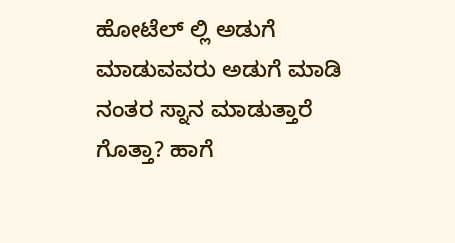ಹೋಟೆಲ್ ಲ್ಲಿ ಅಡುಗೆ ಮಾಡುವವರು ಅಡುಗೆ ಮಾಡಿ ನಂತರ ಸ್ನಾನ ಮಾಡುತ್ತಾರೆ ಗೊತ್ತಾ? ಹಾಗೆ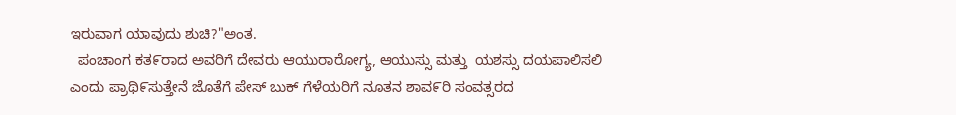ಇರುವಾಗ ಯಾವುದು ಶುಚಿ?"ಅಂತ.
  ಪಂಚಾಂಗ ಕತ೯ರಾದ ಅವರಿಗೆ ದೇವರು ಆಯುರಾರೋಗ್ಯ, ಆಯುಸ್ಸು ಮತ್ತು  ಯಶಸ್ಸು ದಯಪಾಲಿಸಲಿ ಎಂದು ಪ್ರಾಥಿ೯ಸುತ್ತೇನೆ ಜೊತೆಗೆ ಪೇಸ್ ಬುಕ್ ಗೆಳೆಯರಿಗೆ ನೂತನ ಶಾವ೯ರಿ ಸಂವತ್ಸರದ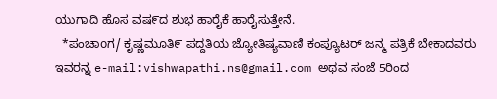ಯುಗಾದಿ ಹೊಸ ವಷ೯ದ ಶುಭ ಹಾರೈಕೆ ಹಾರೈಸುತ್ತೇನೆ.
  *ಪಂಚಾoಗ/ ಕೃಷ್ಣಮೂತಿ೯ ಪದ್ದತಿಯ ಜ್ಯೋತಿಷ್ಯವಾಣಿ ಕಂಪ್ಯೂಟರ್ ಜನ್ಮ ಪತ್ರಿಕೆ ಬೇಕಾದವರು ಇವರನ್ನ e-mail:vishwapathi.ns@gmail.com ಅಥವ ಸಂಜೆ 5ರಿಂದ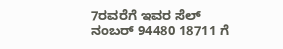7ರವರೆಗೆ ಇವರ ಸೆಲ್ ನಂಬರ್ 94480 18711 ಗೆ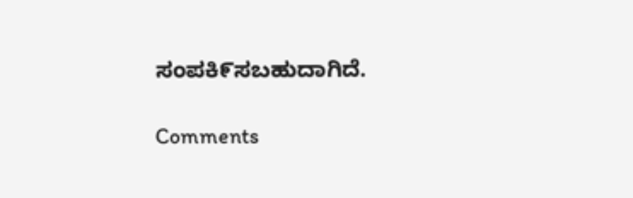ಸಂಪಕಿ೯ಸಬಹುದಾಗಿದೆ.

Comments